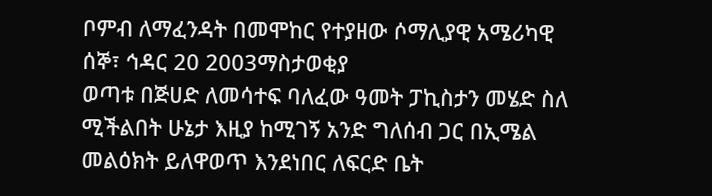ቦምብ ለማፈንዳት በመሞከር የተያዘው ሶማሊያዊ አሜሪካዊ
ሰኞ፣ ኅዳር 20 2003ማስታወቂያ
ወጣቱ በጅሀድ ለመሳተፍ ባለፈው ዓመት ፓኪስታን መሄድ ስለ ሚችልበት ሁኔታ እዚያ ከሚገኝ አንድ ግለሰብ ጋር በኢሜል መልዕክት ይለዋወጥ እንደነበር ለፍርድ ቤት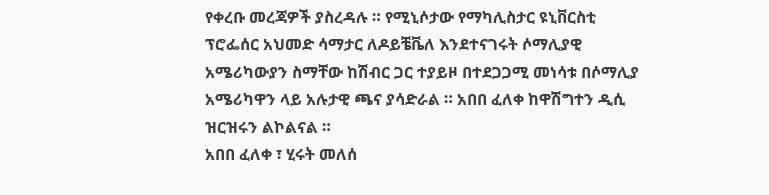የቀረቡ መረጃዎች ያስረዳሉ ። የሚኒሶታው የማካሊስታር ዩኒቨርስቲ ፕሮፌሰር አህመድ ሳማታር ለዶይቼቬለ እንደተናገሩት ሶማሊያዊ አሜሪካውያን ስማቸው ከሽብር ጋር ተያይዞ በተደጋጋሚ መነሳቱ በሶማሊያ አሜሪካዋን ላይ አሉታዊ ጫና ያሳድራል ። አበበ ፈለቀ ከዋሽግተን ዲሲ ዝርዝሩን ልኮልናል ።
አበበ ፈለቀ ፣ ሂሩት መለሰ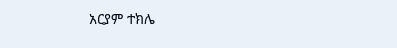አርያም ተክሌ